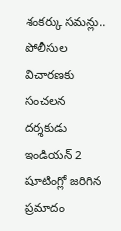శంకర్కు సమన్లు.. పోలీసుల విచారణకు సంచలన దర్శకుడు
ఇండియన్ 2 షూటింగ్లో జరిగిన ప్రమాదం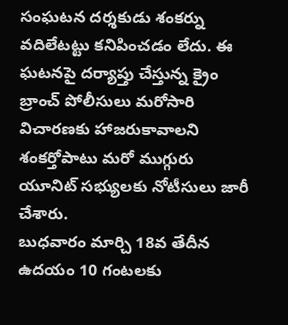సంఘటన దర్శకుడు శంకర్ను వదిలేటట్టు కనిపించడం లేదు. ఈ ఘటనపై దర్యాప్తు చేస్తున్న క్రైం బ్రాంచ్ పోలీసులు మరోసారి విచారణకు హాజరుకావాలని శంకర్తోపాటు మరో ముగ్గురు యూనిట్ సభ్యులకు నోటీసులు జారీ చేశారు.
బుధవారం మార్చి 18వ తేదీన ఉదయం 10 గంటలకు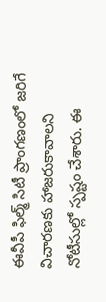ఈవీపీ ఫిల్మ్ సిటీ ప్రాంగణంలో జరిగే విచారణకు హాజరుకావాలని నోటీసుల్లో స్పష్టం చేశారు. ఈ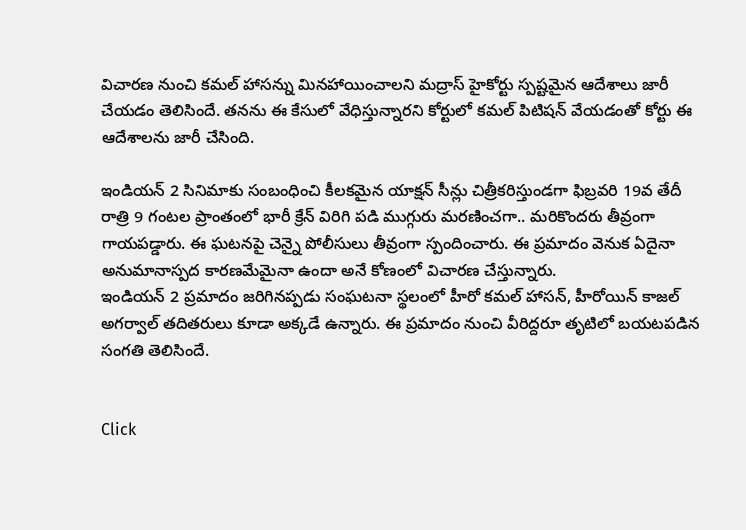విచారణ నుంచి కమల్ హాసన్ను మినహాయించాలని మద్రాస్ హైకోర్టు స్పష్టమైన ఆదేశాలు జారీ చేయడం తెలిసిందే. తనను ఈ కేసులో వేధిస్తున్నారని కోర్టులో కమల్ పిటిషన్ వేయడంతో కోర్టు ఈ ఆదేశాలను జారీ చేసింది.

ఇండియన్ 2 సినిమాకు సంబంధించి కీలకమైన యాక్షన్ సీన్లు చిత్రీకరిస్తుండగా ఫిబ్రవరి 19వ తేదీ రాత్రి 9 గంటల ప్రాంతంలో భారీ క్రేన్ విరిగి పడి ముగ్గురు మరణించగా.. మరికొందరు తీవ్రంగా గాయపడ్డారు. ఈ ఘటనపై చెన్నై పోలీసులు తీవ్రంగా స్పందించారు. ఈ ప్రమాదం వెనుక ఏదైనా అనుమానాస్పద కారణమేమైనా ఉందా అనే కోణంలో విచారణ చేస్తున్నారు.
ఇండియన్ 2 ప్రమాదం జరిగినప్పడు సంఘటనా స్థలంలో హీరో కమల్ హాసన్, హీరోయిన్ కాజల్ అగర్వాల్ తదితరులు కూడా అక్కడే ఉన్నారు. ఈ ప్రమాదం నుంచి వీరిద్దరూ తృటిలో బయటపడిన సంగతి తెలిసిందే.


Click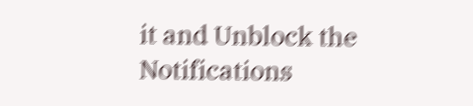it and Unblock the Notifications